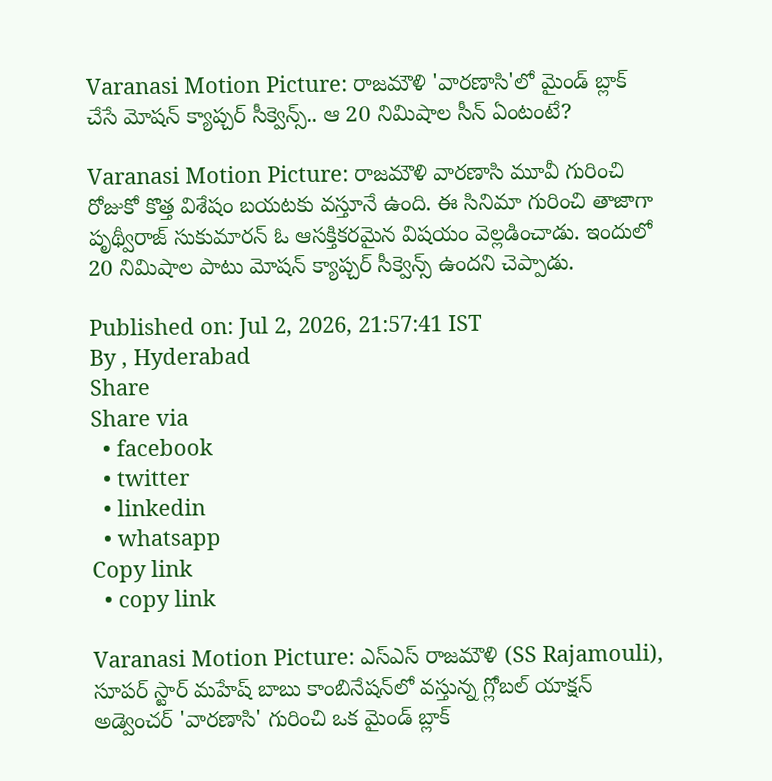Varanasi Motion Picture: రాజమౌళి 'వారణాసి'లో మైండ్ బ్లాక్ చేసే మోషన్ క్యాప్చర్ సీక్వెన్స్.. ఆ 20 నిమిషాల సీన్ ఏంటంటే?

Varanasi Motion Picture: రాజమౌళి వారణాసి మూవీ గురించి రోజుకో కొత్త విశేషం బయటకు వస్తూనే ఉంది. ఈ సినిమా గురించి తాజాగా పృథ్వీరాజ్ సుకుమారన్ ఓ ఆసక్తికరమైన విషయం వెల్లడించాడు. ఇందులో 20 నిమిషాల పాటు మోషన్ క్యాప్చర్ సీక్వెన్స్ ఉందని చెప్పాడు.

Published on: Jul 2, 2026, 21:57:41 IST
By , Hyderabad
Share
Share via
  • facebook
  • twitter
  • linkedin
  • whatsapp
Copy link
  • copy link

Varanasi Motion Picture: ఎస్ఎస్ రాజమౌళి (SS Rajamouli), సూపర్ స్టార్ మహేష్ బాబు కాంబినేషన్‌లో వస్తున్న గ్లోబల్ యాక్షన్ అడ్వెంచర్ 'వారణాసి' గురించి ఒక మైండ్ బ్లాక్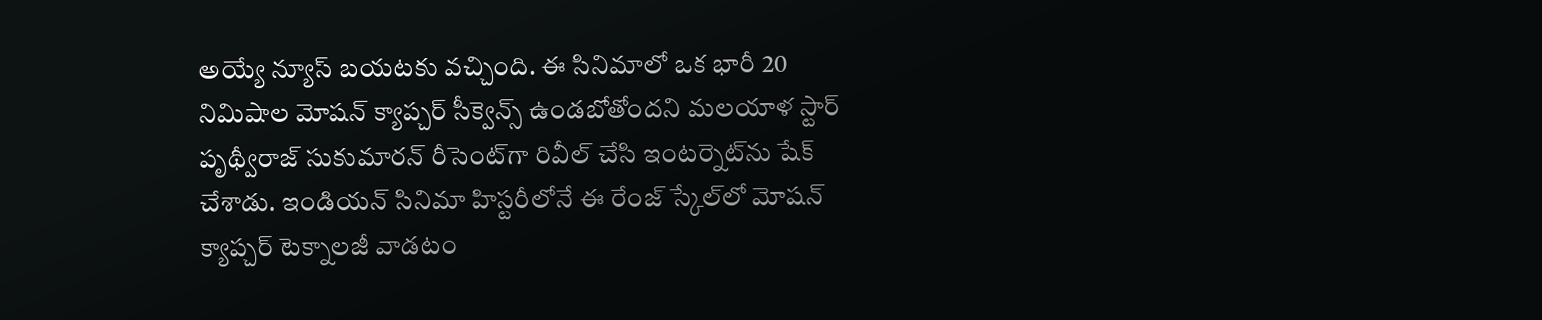అయ్యే న్యూస్ బయటకు వచ్చింది. ఈ సినిమాలో ఒక భారీ 20 నిమిషాల మోషన్ క్యాప్చర్ సీక్వెన్స్ ఉండబోతోందని మలయాళ స్టార్ పృథ్వీరాజ్ సుకుమారన్ రీసెంట్‌గా రివీల్ చేసి ఇంటర్నెట్‌ను షేక్ చేశాడు. ఇండియన్ సినిమా హిస్టరీలోనే ఈ రేంజ్ స్కేల్‌లో మోషన్ క్యాప్చర్ టెక్నాలజీ వాడటం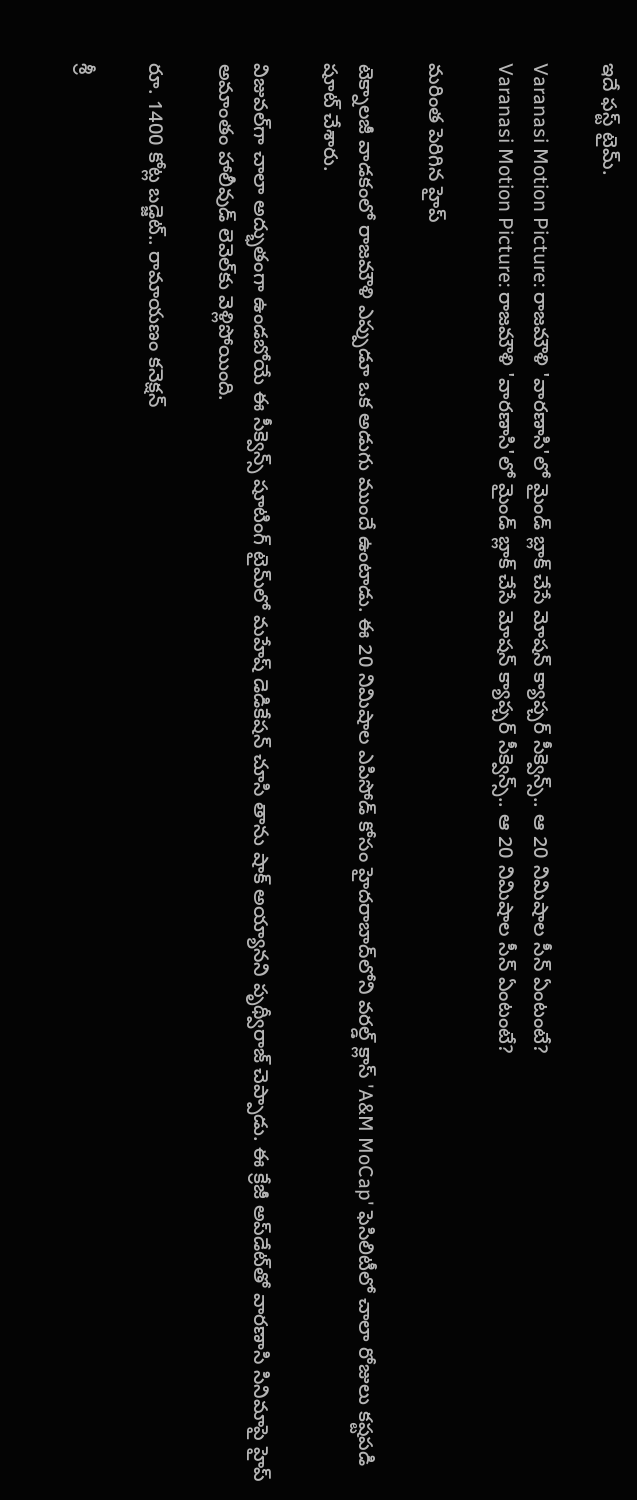ఇదే ఫస్ట్ టైమ్.

Varanasi Motion Picture: రాజమౌళి 'వారణాసి'లో మైండ్ బ్లాక్ చేసే మోషన్ క్యాప్చర్ సీక్వెన్స్.. ఆ 20 నిమిషాల సీన్ ఏంటంటే?
Varanasi Motion Picture: రాజమౌళి 'వారణాసి'లో మైండ్ బ్లాక్ చేసే మోషన్ క్యాప్చర్ సీక్వెన్స్.. ఆ 20 నిమిషాల సీన్ ఏంటంటే?

మరింత పెరిగిన హైప్

టెక్నాలజీ వాడకంలో రాజమౌళి ఎప్పుడూ ఒక అడుగు ముందే ఉంటాడు. ఈ 20 నిమిషాల ఎపిసోడ్ కోసం హైదరాబాద్‌లోని వరల్డ్ క్లాస్ 'A&M MoCap' ఫెసిలిటీలో చాలా రోజులు కష్టపడి షూట్ చేశారు.

విజువల్‌గా చాలా అద్భుతంగా ఉండబోయే ఈ సీక్వెన్స్ షూటింగ్ టైమ్‌లో మహేష్ డెడికేషన్ చూసి తాను షాక్ అయ్యానని పృథ్వీరాజ్ చెప్పాడు. ఈ క్రేజీ అప్‌డేట్‌తో వారణాసి సినిమాపై హైప్ అమాంతం హాలీవుడ్ లెవెల్‌కు వెళ్లిపోయింది.

రూ. 1400 కోట్ల బడ్జెట్.. రామాయణం కనెక్షన్

శ్రీ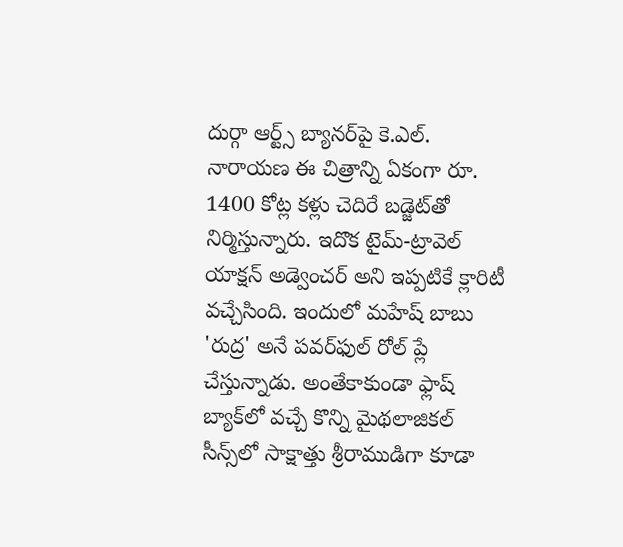దుర్గా ఆర్ట్స్ బ్యానర్‌పై కె.ఎల్. నారాయణ ఈ చిత్రాన్ని ఏకంగా రూ. 1400 కోట్ల కళ్లు చెదిరే బడ్జెట్‌తో నిర్మిస్తున్నారు. ఇదొక టైమ్-ట్రావెల్ యాక్షన్ అడ్వెంచర్ అని ఇప్పటికే క్లారిటీ వచ్చేసింది. ఇందులో మహేష్ బాబు 'రుద్ర' అనే పవర్‌ఫుల్ రోల్ ప్లే చేస్తున్నాడు. అంతేకాకుండా ఫ్లాష్ బ్యాక్‌లో వచ్చే కొన్ని మైథలాజికల్ సీన్స్‌లో సాక్షాత్తు శ్రీరాముడిగా కూడా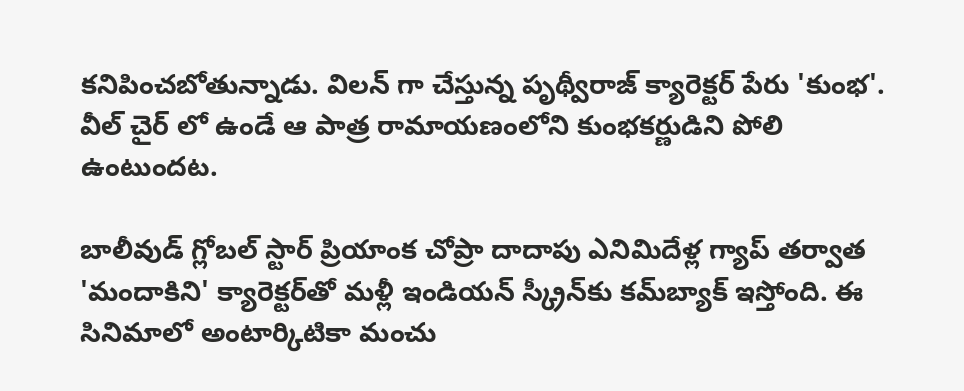కనిపించబోతున్నాడు. విలన్ గా చేస్తున్న పృథ్వీరాజ్ క్యారెక్టర్ పేరు 'కుంభ'. వీల్ చైర్ లో ఉండే ఆ పాత్ర రామాయణంలోని కుంభకర్ణుడిని పోలి ఉంటుందట.

బాలీవుడ్ గ్లోబల్ స్టార్ ప్రియాంక చోప్రా దాదాపు ఎనిమిదేళ్ల గ్యాప్ తర్వాత 'మందాకిని' క్యారెక్టర్‌తో మళ్లీ ఇండియన్ స్క్రీన్‌కు కమ్‌బ్యాక్ ఇస్తోంది. ఈ సినిమాలో అంటార్కిటికా మంచు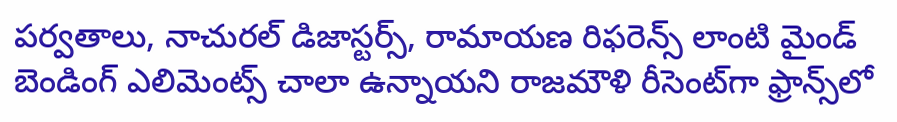పర్వతాలు, నాచురల్ డిజాస్టర్స్, రామాయణ రిఫరెన్స్ లాంటి మైండ్ బెండింగ్ ఎలిమెంట్స్ చాలా ఉన్నాయని రాజమౌళి రీసెంట్‌గా ఫ్రాన్స్‌లో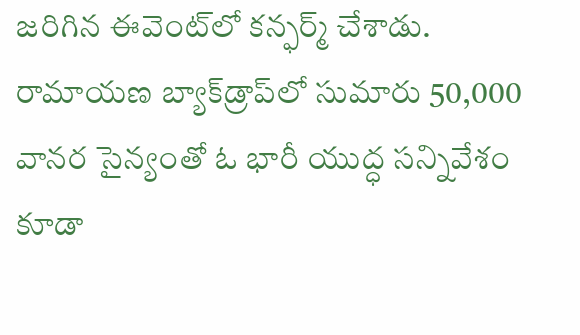జరిగిన ఈవెంట్‌లో కన్ఫర్మ్ చేశాడు. రామాయణ బ్యాక్‌డ్రాప్‌లో సుమారు 50,000 వానర సైన్యంతో ఓ భారీ యుద్ధ సన్నివేశం కూడా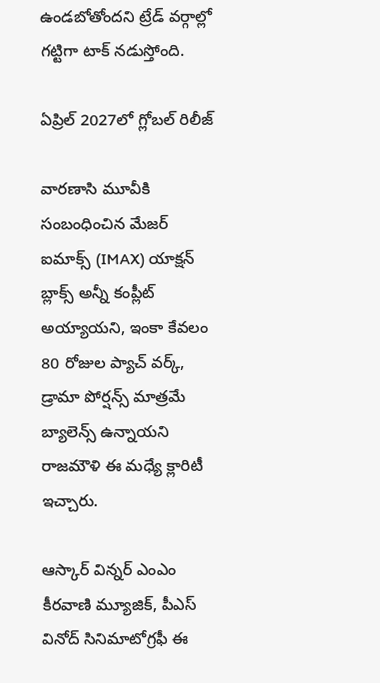ఉండబోతోందని ట్రేడ్ వర్గాల్లో గట్టిగా టాక్ నడుస్తోంది.

ఏప్రిల్ 2027లో గ్లోబల్ రిలీజ్

వారణాసి మూవీకి సంబంధించిన మేజర్ ఐమాక్స్ (IMAX) యాక్షన్ బ్లాక్స్ అన్నీ కంప్లీట్ అయ్యాయని, ఇంకా కేవలం 80 రోజుల ప్యాచ్ వర్క్, డ్రామా పోర్షన్స్ మాత్రమే బ్యాలెన్స్ ఉన్నాయని రాజమౌళి ఈ మధ్యే క్లారిటీ ఇచ్చారు.

ఆస్కార్ విన్నర్ ఎంఎం కీరవాణి మ్యూజిక్, పీఎస్ వినోద్ సినిమాటోగ్రఫీ ఈ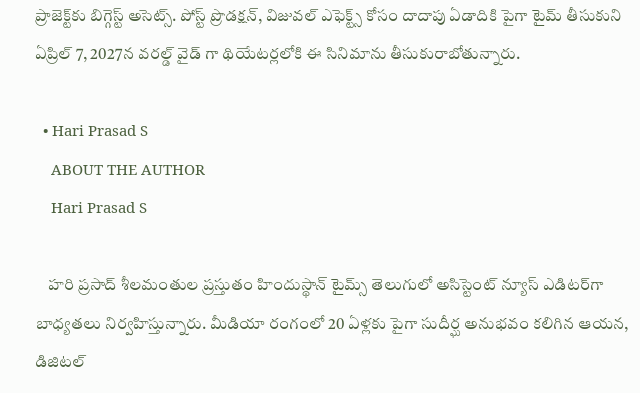ప్రాజెక్ట్‌కు బిగ్గెస్ట్ అసెట్స్. పోస్ట్ ప్రొడక్షన్, విజువల్ ఎఫెక్ట్స్ కోసం దాదాపు ఏడాదికి పైగా టైమ్ తీసుకుని ఏప్రిల్ 7, 2027న వరల్డ్ వైడ్ గా థియేటర్లలోకి ఈ సినిమాను తీసుకురాబోతున్నారు.

  • Hari Prasad S
    ABOUT THE AUTHOR
    Hari Prasad S

    హరి ప్రసాద్ శీలమంతుల ప్రస్తుతం హిందుస్థాన్ టైమ్స్ తెలుగులో అసిస్టెంట్ న్యూస్ ఎడిటర్‌గా బాధ్యతలు నిర్వహిస్తున్నారు. మీడియా రంగంలో 20 ఏళ్లకు పైగా సుదీర్ఘ అనుభవం కలిగిన ఆయన, డిజిటల్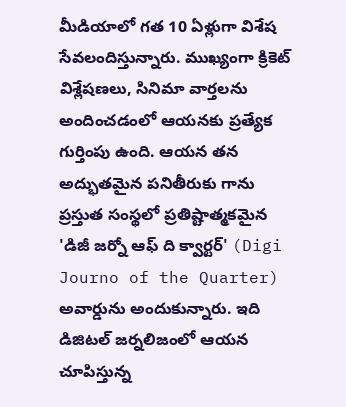మీడియాలో గత 10 ఏళ్లుగా విశేష సేవలందిస్తున్నారు. ముఖ్యంగా క్రికెట్ విశ్లేషణలు, సినిమా వార్తలను అందించడంలో ఆయనకు ప్రత్యేక గుర్తింపు ఉంది. ఆయన తన అద్భుతమైన పనితీరుకు గాను ప్రస్తుత సంస్థలో ప్రతిష్టాత్మకమైన 'డిజీ జర్నో ఆఫ్ ది క్వార్టర్' (Digi Journo of the Quarter) అవార్డును అందుకున్నారు. ఇది డిజిటల్ జర్నలిజంలో ఆయన చూపిస్తున్న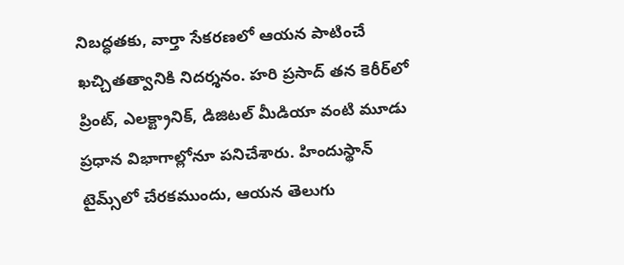నిబద్ధతకు, వార్తా సేకరణలో ఆయన పాటించే ఖచ్చితత్వానికి నిదర్శనం. హరి ప్రసాద్ తన కెరీర్‌లో ప్రింట్, ఎలక్ట్రానిక్, డిజిటల్ మీడియా వంటి మూడు ప్రధాన విభాగాల్లోనూ పనిచేశారు. హిందుస్థాన్ టైమ్స్‌లో చేరకముందు, ఆయన తెలుగు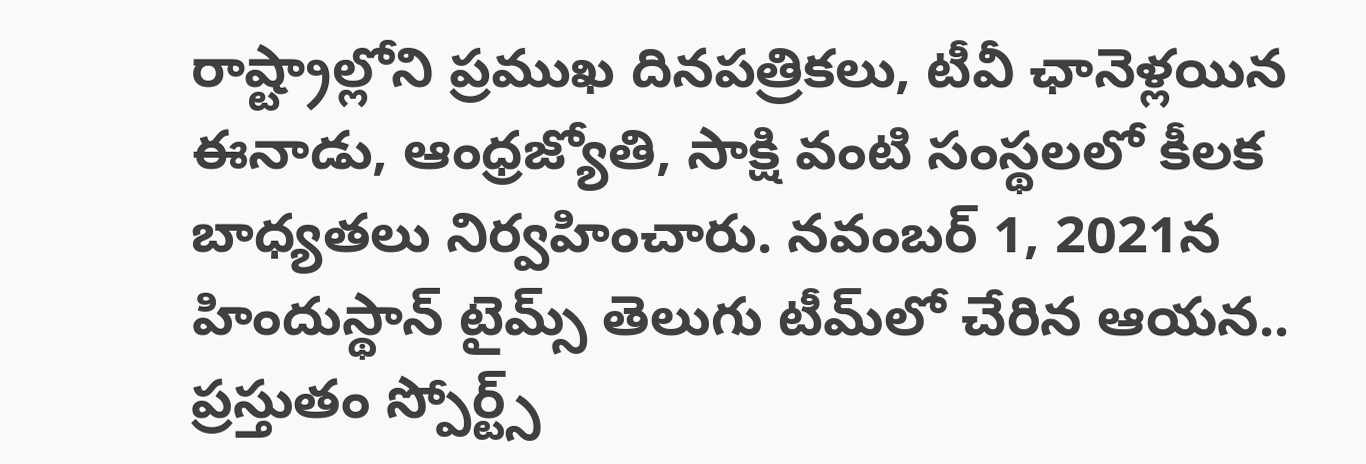రాష్ట్రాల్లోని ప్రముఖ దినపత్రికలు, టీవీ ఛానెళ్లయిన ఈనాడు, ఆంధ్రజ్యోతి, సాక్షి వంటి సంస్థలలో కీలక బాధ్యతలు నిర్వహించారు. నవంబర్ 1, 2021న హిందుస్థాన్ టైమ్స్ తెలుగు టీమ్‌లో చేరిన ఆయన.. ప్రస్తుతం స్పోర్ట్స్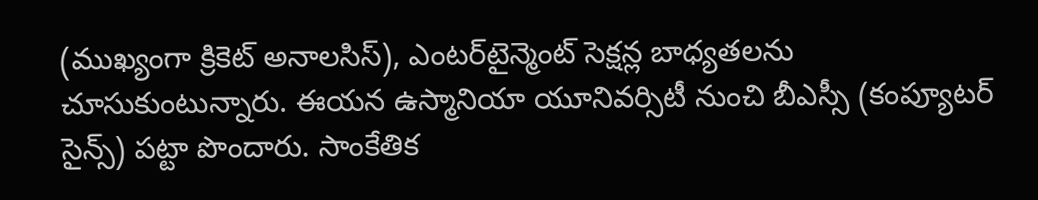(ముఖ్యంగా క్రికెట్ అనాలసిస్), ఎంటర్‌టైన్మెంట్ సెక్షన్ల బాధ్యతలను చూసుకుంటున్నారు. ఈయన ఉస్మానియా యూనివర్సిటీ నుంచి బీఎస్సీ (కంప్యూటర్ సైన్స్) పట్టా పొందారు. సాంకేతిక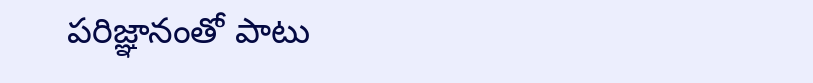పరిజ్ఞానంతో పాటు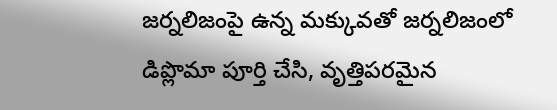జర్నలిజంపై ఉన్న మక్కువతో జర్నలిజంలో డిప్లొమా పూర్తి చేసి, వృత్తిపరమైన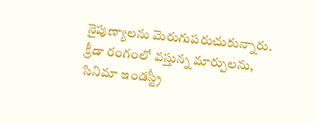నైపుణ్యాలను మెరుగుపరుచుకున్నారు. క్రీడా రంగంలో వస్తున్న మార్పులను, సినిమా ఇండస్ట్రీ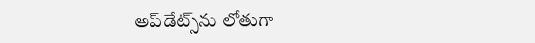అప్‌డేట్స్‌ను లోతుగా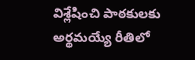విశ్లేషించి పాఠకులకు అర్థమయ్యే రీతిలో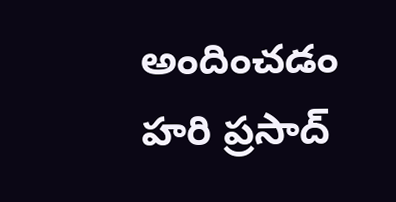అందించడం హరి ప్రసాద్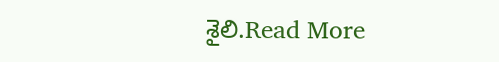శైలి.Read More